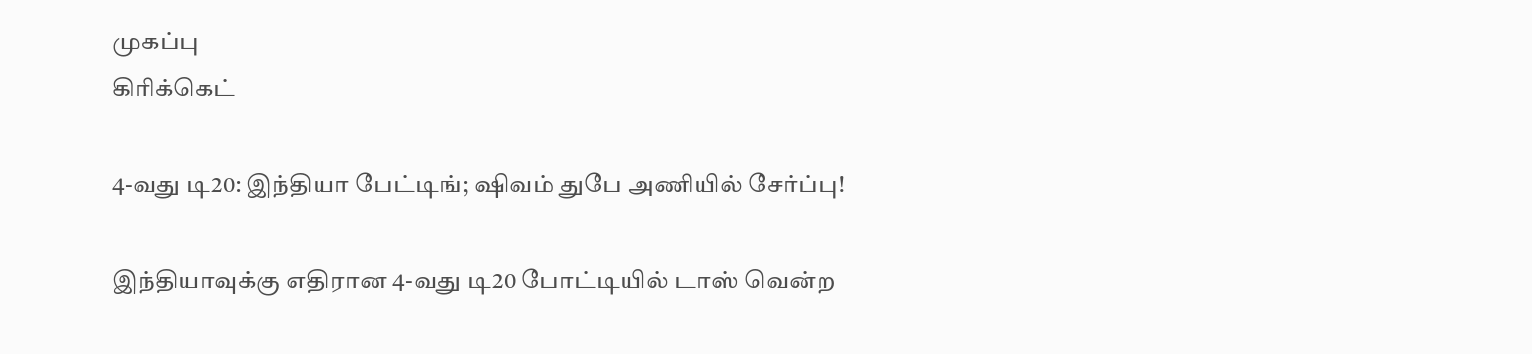முகப்பு
கிரிக்கெட்

4-வது டி20: இந்தியா பேட்டிங்; ஷிவம் துபே அணியில் சேர்ப்பு!

இந்தியாவுக்கு எதிரான 4-வது டி20 போட்டியில் டாஸ் வென்ற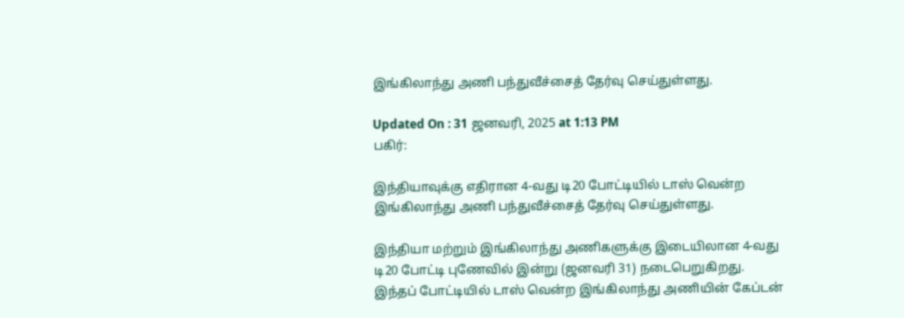இங்கிலாந்து அணி பந்துவீச்சைத் தேர்வு செய்துள்ளது.

Updated On : 31 ஜனவரி, 2025 at 1:13 PM
பகிர்:

இந்தியாவுக்கு எதிரான 4-வது டி20 போட்டியில் டாஸ் வென்ற இங்கிலாந்து அணி பந்துவீச்சைத் தேர்வு செய்துள்ளது.

இந்தியா மற்றும் இங்கிலாந்து அணிகளுக்கு இடையிலான 4-வது டி20 போட்டி புணேவில் இன்று (ஜனவரி 31) நடைபெறுகிறது. இந்தப் போட்டியில் டாஸ் வென்ற இங்கிலாந்து அணியின் கேப்டன்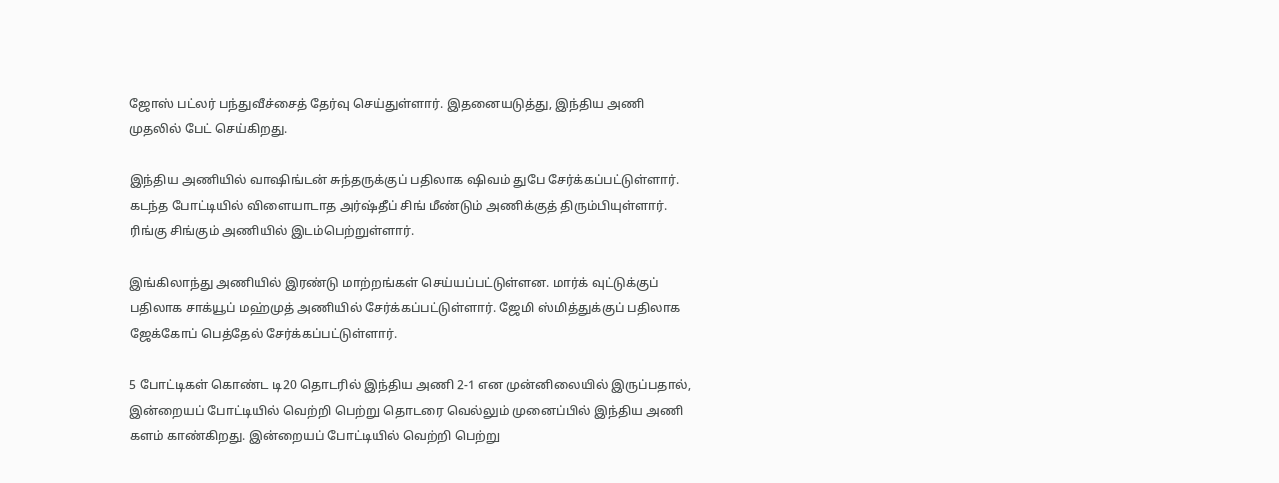ஜோஸ் பட்லர் பந்துவீச்சைத் தேர்வு செய்துள்ளார். இதனையடுத்து, இந்திய அணி முதலில் பேட் செய்கிறது.

இந்திய அணியில் வாஷிங்டன் சுந்தருக்குப் பதிலாக ஷிவம் துபே சேர்க்கப்பட்டுள்ளார். கடந்த போட்டியில் விளையாடாத அர்ஷ்தீப் சிங் மீண்டும் அணிக்குத் திரும்பியுள்ளார். ரிங்கு சிங்கும் அணியில் இடம்பெற்றுள்ளார்.

இங்கிலாந்து அணியில் இரண்டு மாற்றங்கள் செய்யப்பட்டுள்ளன. மார்க் வுட்டுக்குப் பதிலாக சாக்யூப் மஹ்முத் அணியில் சேர்க்கப்பட்டுள்ளார். ஜேமி ஸ்மித்துக்குப் பதிலாக ஜேக்கோப் பெத்தேல் சேர்க்கப்பட்டுள்ளார்.

5 போட்டிகள் கொண்ட டி20 தொடரில் இந்திய அணி 2-1 என முன்னிலையில் இருப்பதால், இன்றையப் போட்டியில் வெற்றி பெற்று தொடரை வெல்லும் முனைப்பில் இந்திய அணி களம் காண்கிறது. இன்றையப் போட்டியில் வெற்றி பெற்று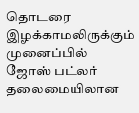தொடரை இழக்காமலிருக்கும் முனைப்பில் ஜோஸ் பட்லர் தலைமையிலான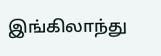இங்கிலாந்து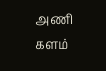அணி களம்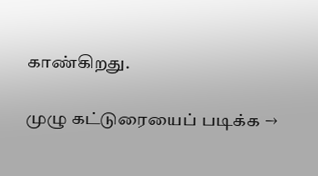காண்கிறது.

முழு கட்டுரையைப் படிக்க →